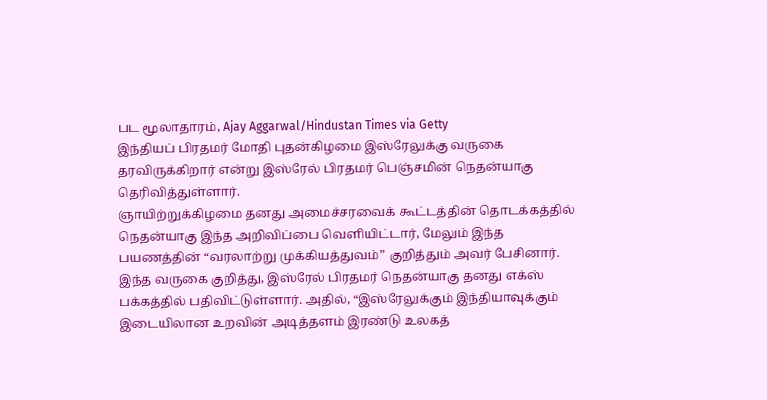பட மூலாதாரம், Ajay Aggarwal/Hindustan Times via Getty
இந்தியப் பிரதமர் மோதி புதன்கிழமை இஸ்ரேலுக்கு வருகை தரவிருக்கிறார் என்று இஸ்ரேல் பிரதமர் பெஞ்சமின் நெதன்யாகு தெரிவித்துள்ளார்.
ஞாயிற்றுக்கிழமை தனது அமைச்சரவைக் கூட்டத்தின் தொடக்கத்தில் நெதன்யாகு இந்த அறிவிப்பை வெளியிட்டார், மேலும் இந்த பயணத்தின் “வரலாற்று முக்கியத்துவம்” குறித்தும் அவர் பேசினார்.
இந்த வருகை குறித்து, இஸ்ரேல் பிரதமர் நெதன்யாகு தனது எக்ஸ் பக்கத்தில் பதிவிட்டுள்ளார். அதில், “இஸ்ரேலுக்கும் இந்தியாவுக்கும் இடையிலான உறவின் அடித்தளம் இரண்டு உலகத்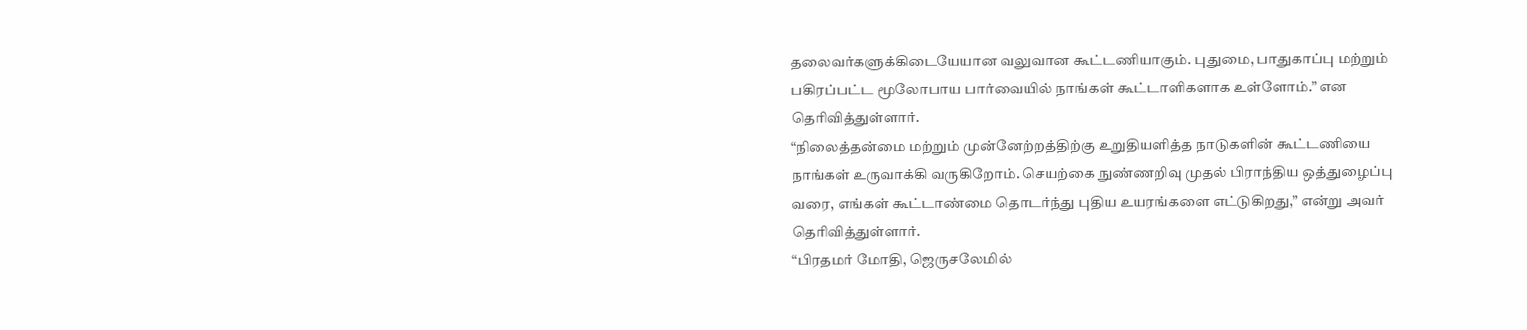தலைவர்களுக்கிடையேயான வலுவான கூட்டணியாகும். புதுமை, பாதுகாப்பு மற்றும் பகிரப்பட்ட மூலோபாய பார்வையில் நாங்கள் கூட்டாளிகளாக உள்ளோம்.” என தெரிவித்துள்ளார்.
“நிலைத்தன்மை மற்றும் முன்னேற்றத்திற்கு உறுதியளித்த நாடுகளின் கூட்டணியை நாங்கள் உருவாக்கி வருகிறோம். செயற்கை நுண்ணறிவு முதல் பிராந்திய ஒத்துழைப்பு வரை, எங்கள் கூட்டாண்மை தொடர்ந்து புதிய உயரங்களை எட்டுகிறது,” என்று அவர் தெரிவித்துள்ளார்.
“பிரதமர் மோதி, ஜெருசலேமில்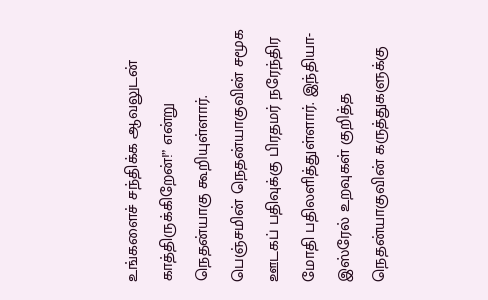உங்களைச் சந்திக்க ஆவலுடன் காத்திருக்கிறேன்!” என்று நெதன்யாகு கூறியுள்ளார்.
பெஞ்சமின் நெதன்யாகுவின் சமூக ஊடகப் பதிவுக்கு பிரதமர் நரேந்திர மோதி பதிலளித்துள்ளார். இந்தியா-இஸ்ரேல் உறவுகள் குறித்த நெதன்யாகுவின் கருத்துகளுக்கு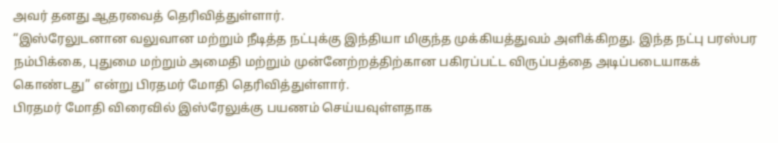அவர் தனது ஆதரவைத் தெரிவித்துள்ளார்.
“இஸ்ரேலுடனான வலுவான மற்றும் நீடித்த நட்புக்கு இந்தியா மிகுந்த முக்கியத்துவம் அளிக்கிறது. இந்த நட்பு பரஸ்பர நம்பிக்கை, புதுமை மற்றும் அமைதி மற்றும் முன்னேற்றத்திற்கான பகிரப்பட்ட விருப்பத்தை அடிப்படையாகக் கொண்டது” என்று பிரதமர் மோதி தெரிவித்துள்ளார்.
பிரதமர் மோதி விரைவில் இஸ்ரேலுக்கு பயணம் செய்யவுள்ளதாக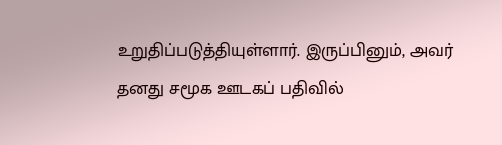உறுதிப்படுத்தியுள்ளார். இருப்பினும், அவர் தனது சமூக ஊடகப் பதிவில்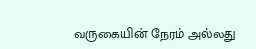வருகையின் நேரம் அல்லது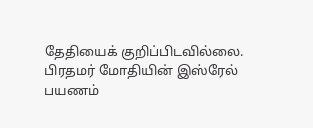தேதியைக் குறிப்பிடவில்லை.
பிரதமர் மோதியின் இஸ்ரேல் பயணம்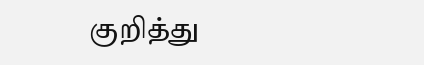குறித்து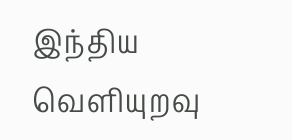இந்திய வெளியுறவு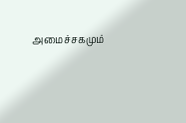அமைச்சகமும்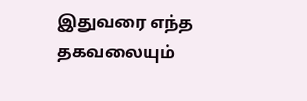இதுவரை எந்த தகவலையும்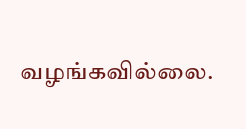வழங்கவில்லை.